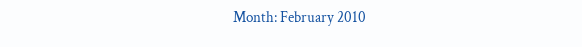Month: February 2010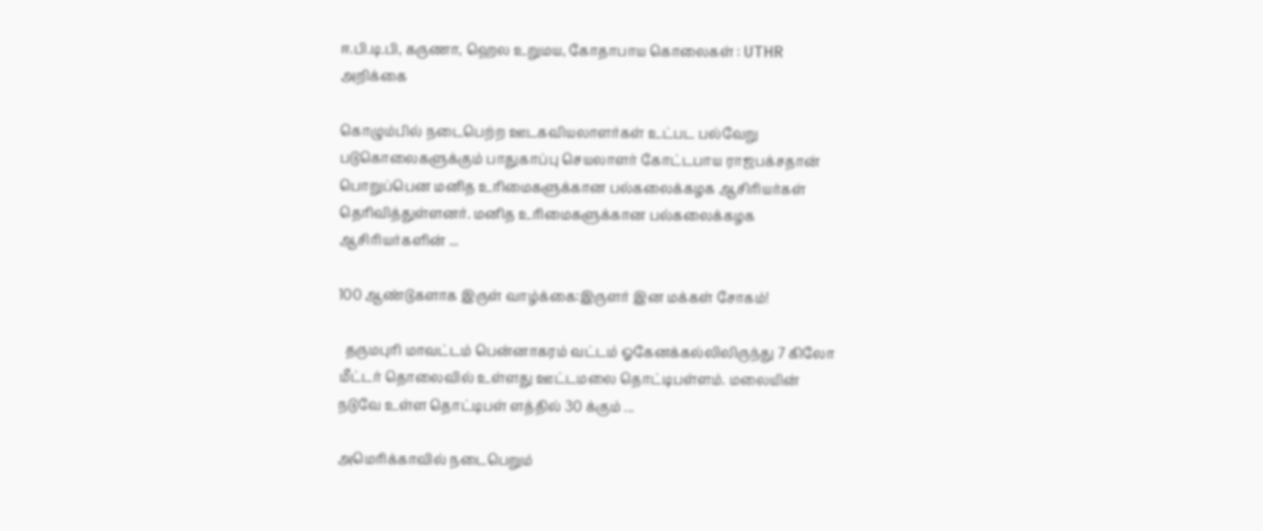ஈ.பி.டி.பி, கருணா, ஹெல உறுமய, கோதாபாய கொலைகள் : UTHR அறிக்கை

கொழும்பில் நடைபெற்ற ஊடகவியலாளர்கள் உட்பட பல்வேறு படுகொலைகளுக்கும் பாதுகாப்பு செயலாளர் கோட்டபாய ராஜபக்சதான் பொறுப்பென மனித உரிமைகளுக்கான பல்கலைக்கழக ஆசிரியர்கள் தெரிவித்துள்ளனர். மனித உரிமைகளுக்கான பல்கலைக்கழக ஆசிரியர்களின் ...

100 ஆண்டுகளாக இருள் வாழ்க்கை:இருளர் இன மக்கள் சோகம்!

  தருமபுரி மாவட்டம் பென்னாகரம் வட்டம் ஓகேனக்கல்லிலிருந்து 7 கிலோ மீட்டர் தொலைவில் உள்ளது ஊட்டமலை தொட்டிபள்ளம். மலையின் நடுவே உள்ள தொட்டிபள் ளத்தில் 30 க்கும் ...

அமெரிக்காவில் நடைபெறும்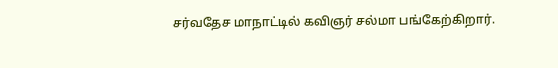சர்வதேச மாநாட்டில் கவிஞர் சல்மா பங்கேற்கிறார்.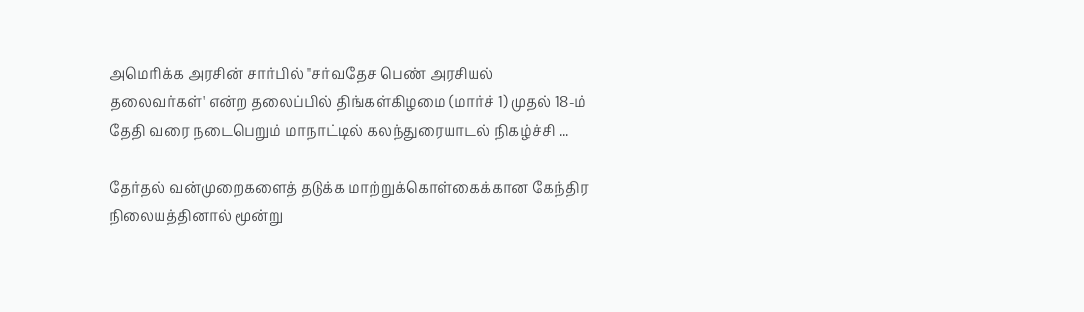அமெரிக்க அரசின் சார்பில் "சர்வதேச பெண் அரசியல் தலைவர்கள்' என்ற தலைப்பில் திங்கள்கிழமை (மார்ச் 1) முதல் 18-ம் தேதி வரை நடைபெறும் மாநாட்டில் கலந்துரையாடல் நிகழ்ச்சி ...

தேர்தல் வன்முறைகளைத் தடுக்க மாற்றுக்கொள்கைக்கான கேந்திர நிலையத்தினால் மூன்று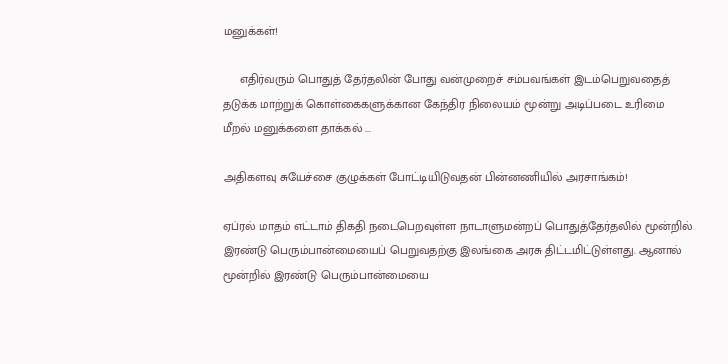மனுக்கள்!

     எதிர்வரும் பொதுத் தேர்தலின் போது வன்முறைச் சம்பவங்கள் இடம்பெறுவதைத் தடுக்க மாற்றுக் கொள்கைகளுக்கான கேந்திர நிலையம் மூன்று அடிப்படை உரிமை மீறல் மனுக்களை தாக்கல் ...

அதிகளவு சுயேச்சை குழுக்கள் போட்டியிடுவதன் பின்னணியில் அரசாங்கம்!

ஏப்ரல் மாதம் எட்டாம் திகதி நடைபெறவுள்ள நாடாளுமன்றப் பொதுத்தேர்தலில் மூன்றில் இரண்டு பெரும்பான்மையைப் பெறுவதற்கு இலங்கை அரசு திட்டமிட்டுள்ளது. ஆனால் மூன்றில் இரண்டு பெரும்பான்மையை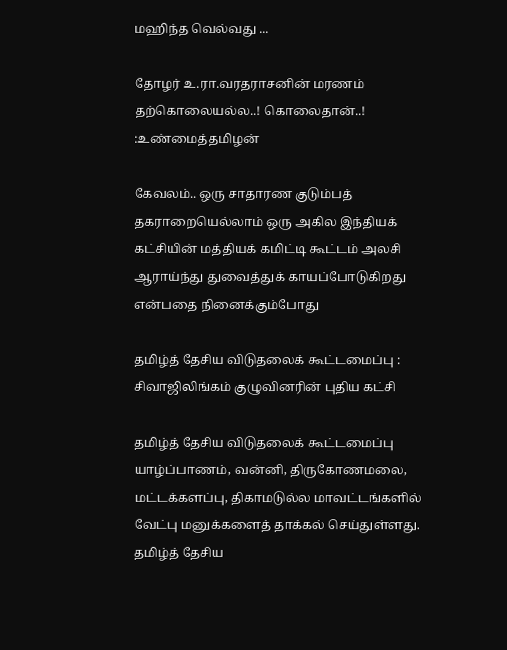மஹிந்த வெல்வது ...

தோழர் உ.ரா.வரதராசனின் மரணம் தற்கொலையல்ல..! கொலைதான்..! :உண்மைத்தமிழன்

கேவலம்.. ஒரு சாதாரண குடும்பத் தகராறையெல்லாம் ஒரு அகில இந்தியக் கட்சியின் மத்தியக் கமிட்டி கூட்டம் அலசி ஆராய்ந்து துவைத்துக் காயப்போடுகிறது என்பதை நினைக்கும்போது

தமிழ்த் தேசிய விடுதலைக் கூட்டமைப்பு : சிவாஜிலிங்கம் குழுவினரின் புதிய கட்சி

தமிழ்த் தேசிய விடுதலைக் கூட்டமைப்பு யாழ்ப்பாணம், வன்னி, திருகோணமலை, மட்டக்களப்பு, திகாமடுல்ல மாவட்டங்களில் வேட்பு மனுக்களைத் தாக்கல் செய்துள்ளது. தமிழ்த் தேசிய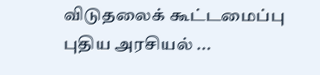விடுதலைக் கூட்டமைப்பு புதிய அரசியல் ...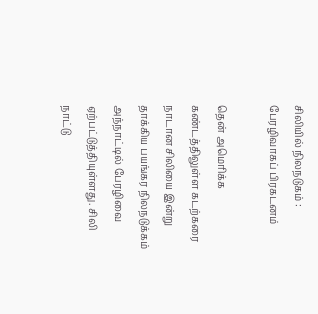சிலியில் நிலநடுகம் : பேரழிவாகப் பிரகடனம்

தென் அமெரிக்க கண்டத்திலுள்ள கடற்கரை நாடான சிலியை இன்று தாக்கிய பயங்கர நிலநடுக்கம் அந்நாட்டில் பேரழிவை ஏற்பட்டுத்தியுள்ளது. சிலி நாட்டு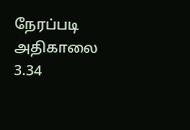நேரப்படி அதிகாலை 3.34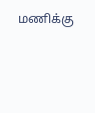மணிக்கு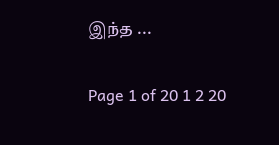இந்த ...

Page 1 of 20 1 2 20